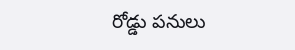రోడ్డు పనులు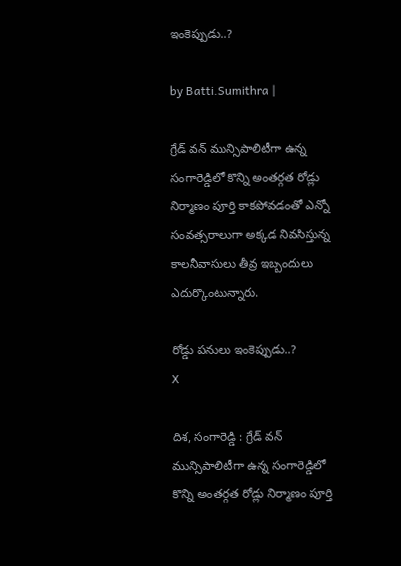ఇంకెప్పుడు..?

by Batti.Sumithra |

గ్రేడ్ వన్ మున్సిపాలిటీగా ఉన్న సంగారెడ్డిలో కొన్ని అంతర్గత రోడ్లు నిర్మాణం పూర్తి కాకపోవడంతో ఎన్నో సంవత్సరాలుగా అక్కడ నివసిస్తున్న కాలనీవాసులు తీవ్ర ఇబ్బందులు ఎదుర్కొంటున్నారు.

రోడ్డు పనులు ఇంకెప్పుడు..?
X

దిశ, సంగారెడ్డి : గ్రేడ్ వన్ మున్సిపాలిటీగా ఉన్న సంగారెడ్డిలో కొన్ని అంతర్గత రోడ్లు నిర్మాణం పూర్తి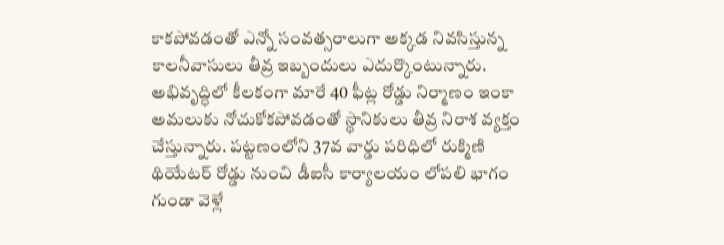కాకపోవడంతో ఎన్నో సంవత్సరాలుగా అక్కడ నివసిస్తున్న కాలనీవాసులు తీవ్ర ఇబ్బందులు ఎదుర్కొంటున్నారు. అభివృద్ధిలో కీలకంగా మారే 40 ఫీట్ల రోడ్డు నిర్మాణం ఇంకా అమలుకు నోచుకోకపోవడంతో స్థానికులు తీవ్ర నిరాశ వ్యక్తం చేస్తున్నారు. పట్టణంలోని 37వ వార్డు పరిధిలో రుక్మిణి థియేటర్ రోడ్డు నుంచి డీఐసీ కార్యాలయం లోపలి భాగం గుండా వెళ్లే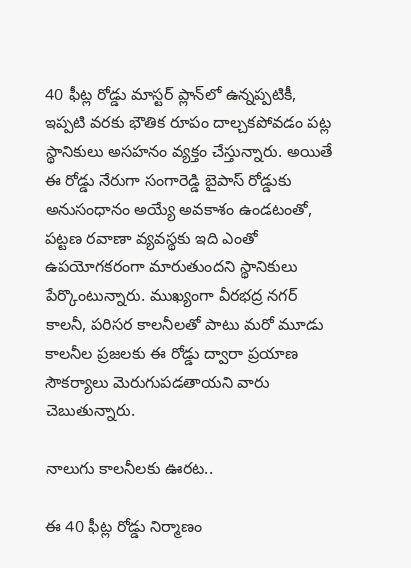40 ఫీట్ల రోడ్డు మాస్టర్ ప్లాన్‌లో ఉన్నప్పటికీ, ఇప్పటి వరకు భౌతిక రూపం దాల్చకపోవడం పట్ల స్థానికులు అసహనం వ్యక్తం చేస్తున్నారు. అయితే ఈ రోడ్డు నేరుగా సంగారెడ్డి బైపాస్ రోడ్డుకు అనుసంధానం అయ్యే అవకాశం ఉండటంతో, పట్టణ రవాణా వ్యవస్థకు ఇది ఎంతో ఉపయోగకరంగా మారుతుందని స్థానికులు పేర్కొంటున్నారు. ముఖ్యంగా వీరభద్ర నగర్ కాలనీ, పరిసర కాలనీలతో పాటు మరో మూడు కాలనీల ప్రజలకు ఈ రోడ్డు ద్వారా ప్రయాణ సౌకర్యాలు మెరుగుపడతాయని వారు చెబుతున్నారు.

నాలుగు కాలనీలకు ఊరట..

ఈ 40 ఫీట్ల రోడ్డు నిర్మాణం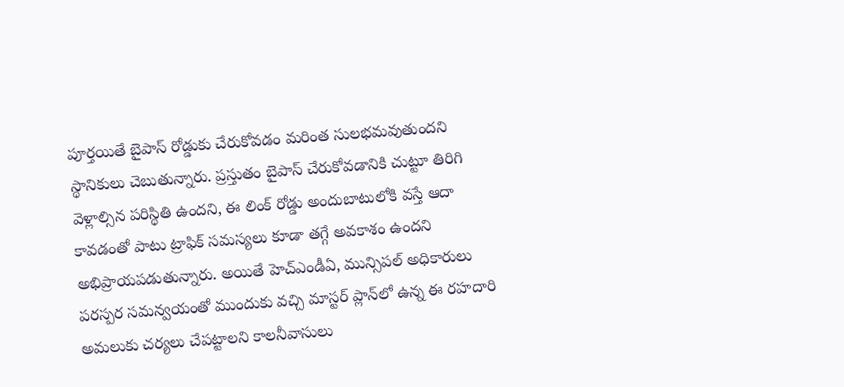పూర్తయితే బైపాస్ రోడ్డుకు చేరుకోవడం మరింత సులభమవుతుందని స్థానికులు చెబుతున్నారు. ప్రస్తుతం బైపాస్ చేరుకోవడానికి చుట్టూ తిరిగి వెళ్లాల్సిన పరిస్థితి ఉందని, ఈ లింక్ రోడ్డు అందుబాటులోకి వస్తే ఆదా కావడంతో పాటు ట్రాఫిక్ సమస్యలు కూడా తగ్గే అవకాశం ఉందని అభిప్రాయపడుతున్నారు. అయితే హెచ్‌ఎండీఏ, మున్సిపల్ అధికారులు పరస్పర సమన్వయంతో ముందుకు వచ్చి మాస్టర్ ప్లాన్‌లో ఉన్న ఈ రహదారి అమలుకు చర్యలు చేపట్టాలని కాలనీవాసులు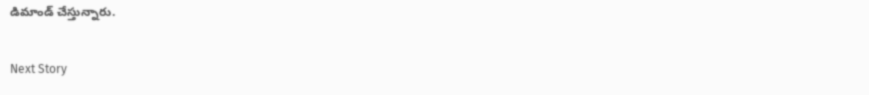డిమాండ్ చేస్తున్నారు.

Next Story